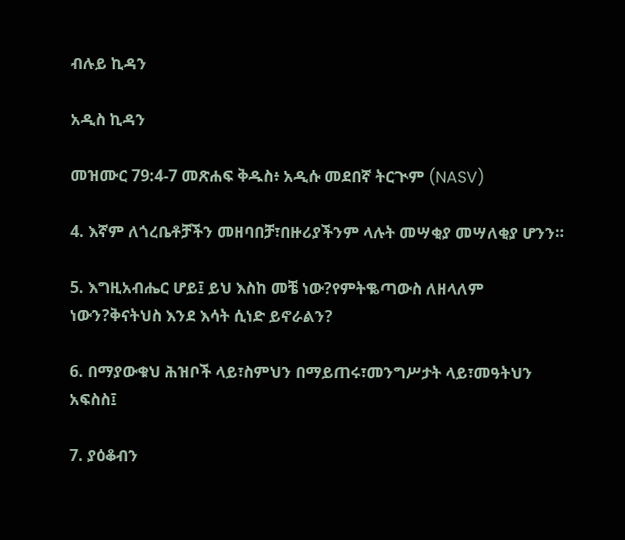ብሉይ ኪዳን

አዲስ ኪዳን

መዝሙር 79:4-7 መጽሐፍ ቅዱስ፥ አዲሱ መደበኛ ትርጒም (NASV)

4. እኛም ለጎረቤቶቻችን መዘባበቻ፣በዙሪያችንም ላሉት መሣቂያ መሣለቂያ ሆንን።

5. እግዚአብሔር ሆይ፤ ይህ እስከ መቼ ነው?የምትቈጣውስ ለዘላለም ነውን?ቅናትህስ እንደ እሳት ሲነድ ይኖራልን?

6. በማያውቁህ ሕዝቦች ላይ፣ስምህን በማይጠሩ፣መንግሥታት ላይ፣መዓትህን አፍስስ፤

7. ያዕቆብን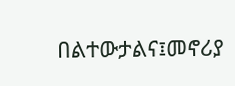በልተውታልና፤መኖሪያ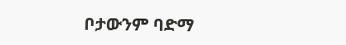ቦታውንም ባድማ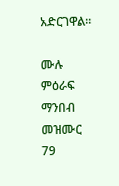አድርገዋል።

ሙሉ ምዕራፍ ማንበብ መዝሙር 79